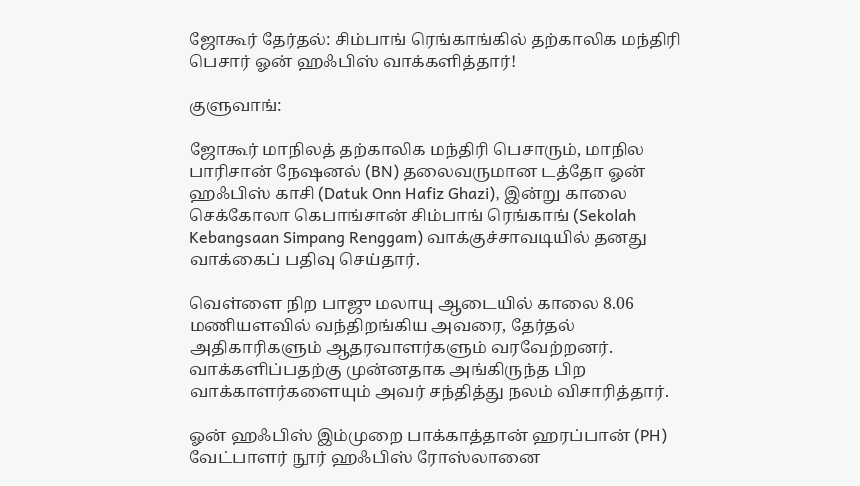ஜோகூர் தேர்தல்: சிம்பாங் ரெங்காங்கில் தற்காலிக மந்திரி பெசார் ஓன் ஹஃபிஸ் வாக்களித்தார்!

குளுவாங்:

ஜோகூர் மாநிலத் தற்காலிக மந்திரி பெசாரும், மாநில பாரிசான் நேஷனல் (BN) தலைவருமான டத்தோ ஓன் ஹஃபிஸ் காசி (Datuk Onn Hafiz Ghazi), இன்று காலை செக்கோலா கெபாங்சான் சிம்பாங் ரெங்காங் (Sekolah Kebangsaan Simpang Renggam) வாக்குச்சாவடியில் தனது வாக்கைப் பதிவு செய்தார்.

வெள்ளை நிற பாஜு மலாயு ஆடையில் காலை 8.06 மணியளவில் வந்திறங்கிய அவரை, தேர்தல் அதிகாரிகளும் ஆதரவாளர்களும் வரவேற்றனர். வாக்களிப்பதற்கு முன்னதாக அங்கிருந்த பிற வாக்காளர்களையும் அவர் சந்தித்து நலம் விசாரித்தார்.

ஓன் ஹஃபிஸ் இம்முறை பாக்காத்தான் ஹரப்பான் (PH) வேட்பாளர் நூர் ஹஃபிஸ் ரோஸ்லானை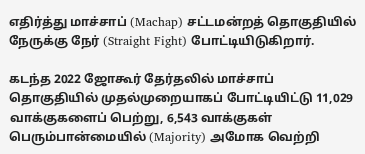எதிர்த்து மாச்சாப் (Machap) சட்டமன்றத் தொகுதியில் நேருக்கு நேர் (Straight Fight) போட்டியிடுகிறார்.

கடந்த 2022 ஜோகூர் தேர்தலில் மாச்சாப் தொகுதியில் முதல்முறையாகப் போட்டியிட்டு 11,029 வாக்குகளைப் பெற்று, 6,543 வாக்குகள் பெரும்பான்மையில் (Majority) அமோக வெற்றி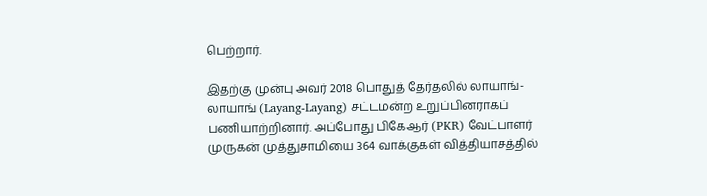பெற்றார்.

இதற்கு முன்பு அவர் 2018 பொதுத் தேர்தலில் லாயாங்-லாயாங் (Layang-Layang) சட்டமன்ற உறுப்பினராகப் பணியாற்றினார். அப்போது பிகேஆர் (PKR) வேட்பாளர் முருகன் முத்துசாமியை 364 வாக்குகள் வித்தியாசத்தில்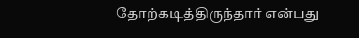தோற்கடித்திருந்தார் என்பது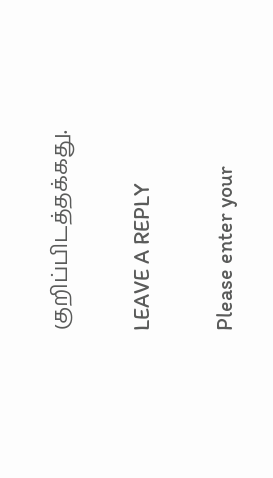குறிப்பிடத்தக்கது.

LEAVE A REPLY

Please enter your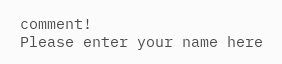comment!
Please enter your name here